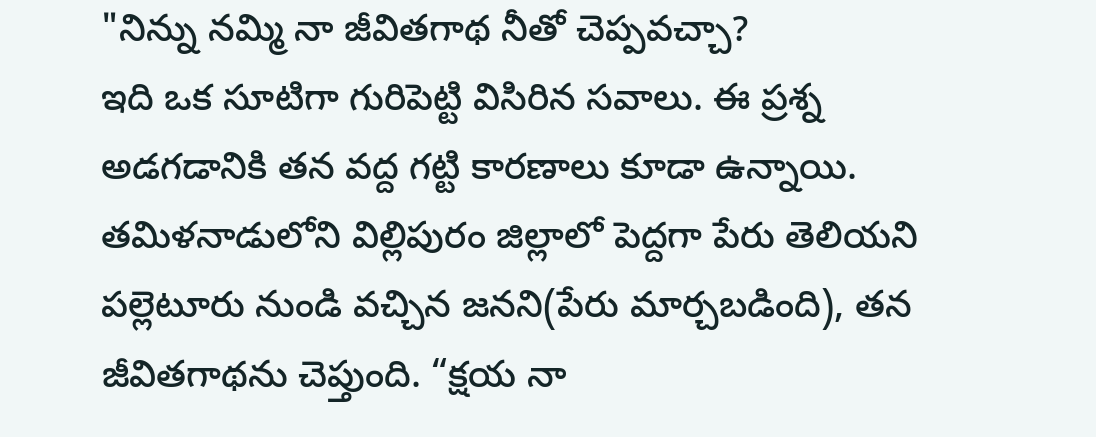"నిన్ను నమ్మి నా జీవితగాథ నీతో చెప్పవచ్చా?
ఇది ఒక సూటిగా గురిపెట్టి విసిరిన సవాలు. ఈ ప్రశ్న అడగడానికి తన వద్ద గట్టి కారణాలు కూడా ఉన్నాయి. తమిళనాడులోని విల్లిపురం జిల్లాలో పెద్దగా పేరు తెలియని పల్లెటూరు నుండి వచ్చిన జనని(పేరు మార్చబడింది), తన జీవితగాథను చెప్తుంది. “క్షయ నా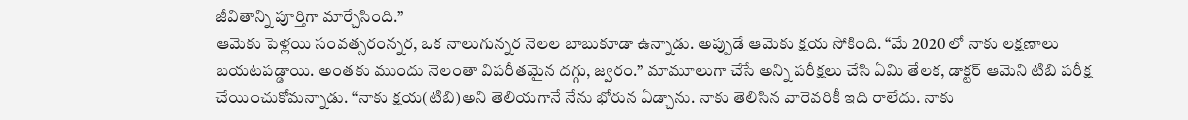జీవితాన్ని పూర్తిగా మార్చేసింది.”
ఆమెకు పెళ్లయి సంవత్సరంన్నర, ఒక నాలుగున్నర నెలల బాబుకూడా ఉన్నాడు. అప్పుడే ఆమెకు క్షయ సోకింది. “మే 2020 లో నాకు లక్షణాలు బయటపడ్డాయి. అంతకు ముందు నెలంతా విపరీతమైన దగ్గు, జ్వరం.” మామూలుగా చేసే అన్ని పరీక్షలు చేసి ఏమి తేలక, డాక్టర్ ఆమెని టిబి పరీక్ష చేయించుకోమన్నాడు. “నాకు క్షయ(టిబి)అని తెలియగానే నేను భోరున ఏడ్చాను. నాకు తెలిసిన వారెవరికీ ఇది రాలేదు. నాకు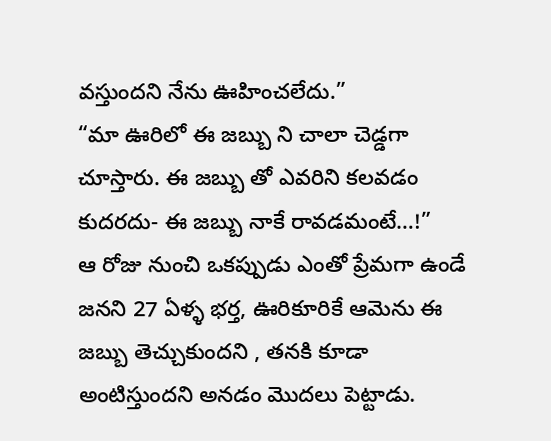వస్తుందని నేను ఊహించలేదు.”
“మా ఊరిలో ఈ జబ్బు ని చాలా చెడ్డగా చూస్తారు. ఈ జబ్బు తో ఎవరిని కలవడం కుదరదు- ఈ జబ్బు నాకే రావడమంటే…!”
ఆ రోజు నుంచి ఒకప్పుడు ఎంతో ప్రేమగా ఉండే జనని 27 ఏళ్ళ భర్త, ఊరికూరికే ఆమెను ఈ జబ్బు తెచ్చుకుందని , తనకి కూడా అంటిస్తుందని అనడం మొదలు పెట్టాడు.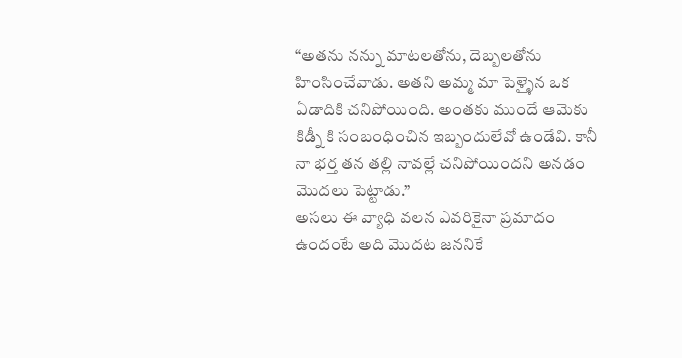“అతను నన్ను మాటలతోను, దెబ్బలతోను హింసించేవాడు. అతని అమ్మ మా పెళ్ళైన ఒక ఏడాదికి చనిపోయింది. అంతకు ముందే ఆమెకు కిడ్నీ కి సంబంధించిన ఇబ్బందులేవో ఉండేవి. కానీ నా భర్త తన తల్లి నావల్లే చనిపోయిందని అనడం మొదలు పెట్టాడు.”
అసలు ఈ వ్యాధి వలన ఎవరికైనా ప్రమాదం ఉందంటే అది మొదట జననికే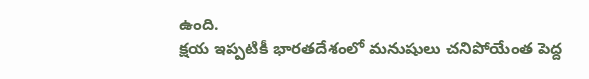ఉంది.
క్షయ ఇప్పటికీ భారతదేశంలో మనుషులు చనిపోయేంత పెద్ద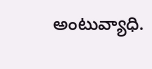అంటువ్యాధి.